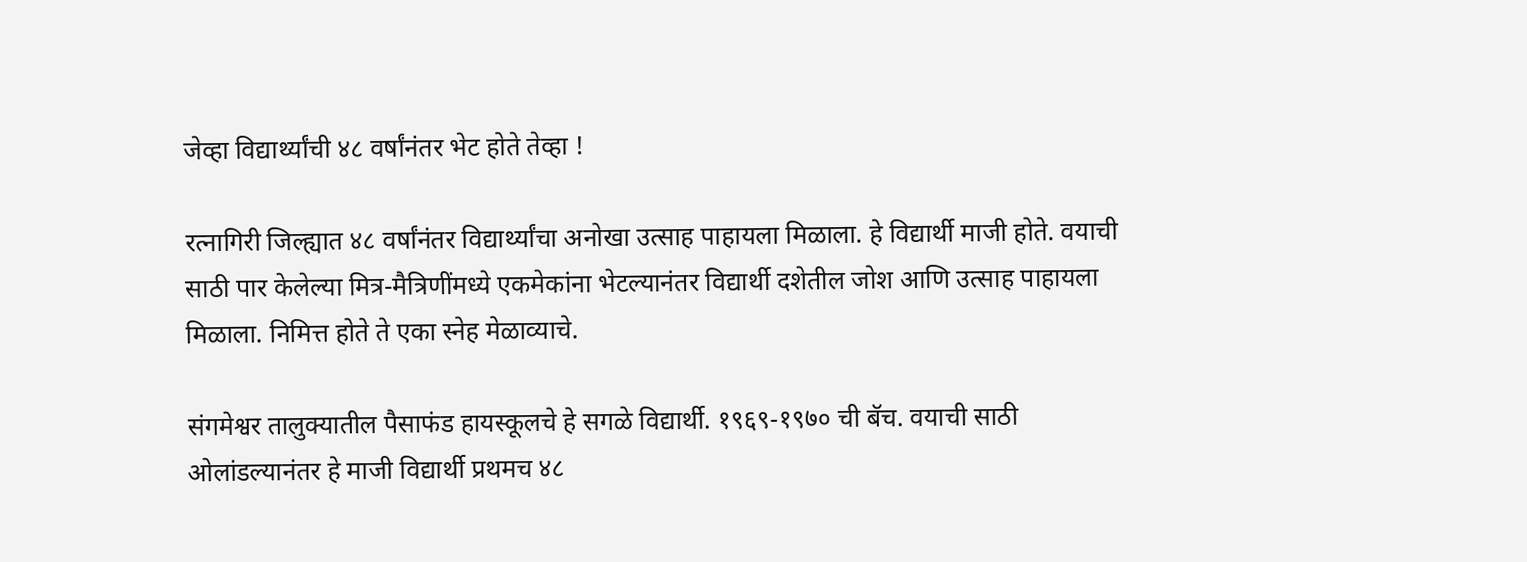जेव्हा विद्यार्थ्यांची ४८ वर्षांनंतर भेट होते तेव्हा !

रत्नागिरी जिल्ह्यात ४८ वर्षांनंतर विद्यार्थ्यांचा अनोखा उत्साह पाहायला मिळाला. हे विद्यार्थी माजी होते. वयाची साठी पार केलेल्या मित्र-मैत्रिणींमध्ये एकमेकांना भेटल्यानंतर विद्यार्थी दशेतील जोश आणि उत्साह पाहायला मिळाला. निमित्त होते ते एका स्नेह मेळाव्याचे.

संगमेश्वर तालुक्यातील पैसाफंड हायस्कूलचे हे सगळे विद्यार्थी. १९६९-१९७० ची बॅच. वयाची साठी ओलांडल्यानंतर हे माजी विद्यार्थी प्रथमच ४८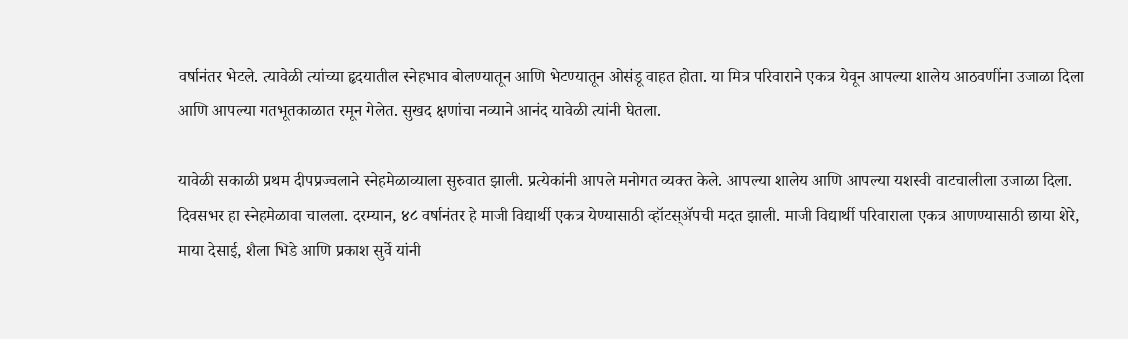वर्षानंतर भेटले. त्यावेळी त्यांच्या हृदयातील स्नेहभाव बोलण्यातून आणि भेटण्यातून ओसंडू वाहत होता. या मित्र परिवाराने एकत्र येवून आपल्या शालेय आठवणींना उजाळा दिला आणि आपल्या गतभूतकाळात रमून गेलेत. सुखद क्षणांचा नव्याने आनंद यावेळी त्यांनी घेतला.

यावेळी सकाळी प्रथम दीपप्रज्वलाने स्नेहमेळाव्याला सुरुवात झाली. प्रत्येकांनी आपले मनोगत व्यक्त केले. आपल्या शालेय आणि आपल्या यशस्वी वाटचालीला उजाळा दिला. दिवसभर हा स्नेहमेळावा चालला. दरम्यान, ४८ वर्षानंतर हे माजी विद्यार्थी एकत्र येण्यासाठी व्हॉटस्ॲपची मदत झाली. माजी विद्यार्थी परिवाराला एकत्र आणण्यासाठी छाया शेरे, माया देसाई, शैला भिडे आणि प्रकाश सुर्वे यांनी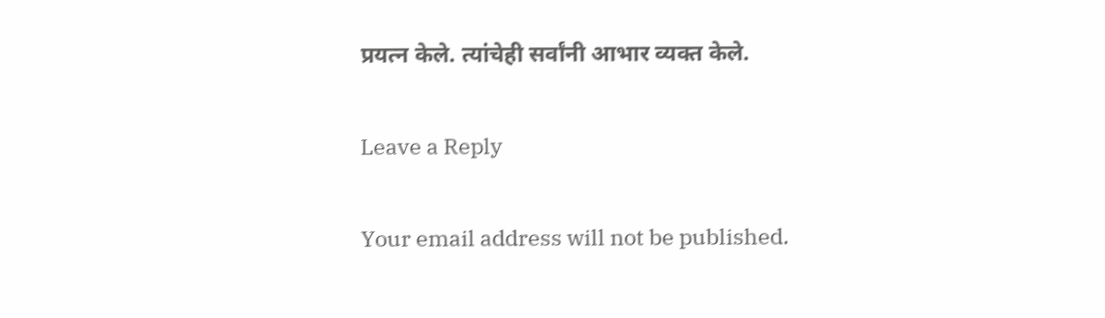प्रयत्न केले. त्यांचेही सर्वांनी आभार व्यक्त केले.

Leave a Reply

Your email address will not be published.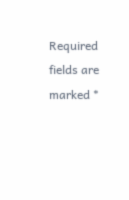Required fields are marked *